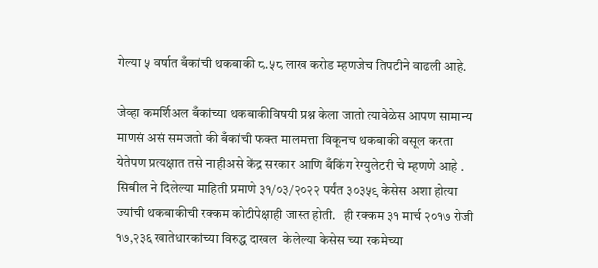गेल्या ५ वर्षात बँकांची थकबाकी ८.५८ लाख करोड म्हणजेच तिपटीने वाढली आहे.

जेव्हा कमर्शिअल बँकांच्या थकबाकीविषयी प्रश्न केला जातो त्यावेळेस आपण सामान्य माणसं असं समजतो की बँकांची फक्त मालमत्ता विकूनच थकबाकी वसूल करता येतेपण प्रत्यक्षात तसे नाहीअसे केंद्र सरकार आणि बँकिंग रेग्युलेटरी चे म्हणणे आहे . सिबील ने दिलेल्या माहिती प्रमाणे ३१/०३/२०२२ पर्यंत ३०३५९ केसेस अशा होत्या ज्यांची थकबाकीची रक्कम कोटीपेक्षाही जास्त होती.   ही रक्कम ३१ मार्च २०१७ रोजी १७,२३६ खातेधारकांच्या विरुद्ध दाखल  केलेल्या केसेस च्या रकमेच्या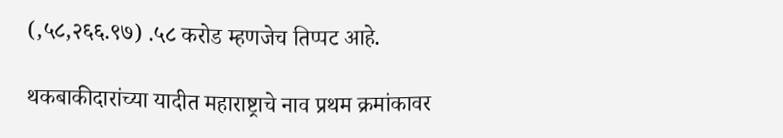(,५८,२६६.९७) .५८ करोड म्हणजेच तिप्पट आहे.

थकबाकीदारांच्या यादीत महाराष्ट्राचे नाव प्रथम क्रमांकावर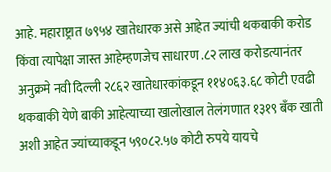आहे. महाराष्ट्रात ७९५४ खातेधारक असे आहेत ज्यांची थकबाकी करोड किंवा त्यापेक्षा जास्त आहेम्हणजेच साधारण .८२ लाख करोडत्यानंतर अनुक्रमे नवी दिल्ली २८६२ खातेधारकांकडून ११४०६३.६८ कोटी एवढी थकबाकी येणे बाकी आहेत्याच्या खालोखाल तेलंगणात १३१९ बँक खाती अशी आहेत ज्यांच्याकडून ५९०८२.५७ कोटी रुपये यायचे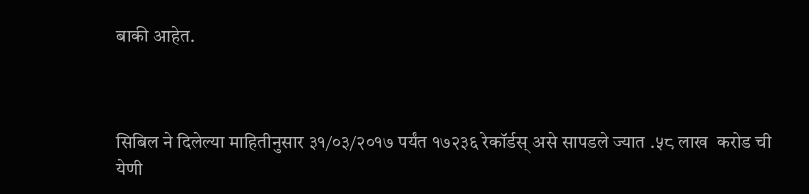बाकी आहेत.



सिबिल ने दिलेल्या माहितीनुसार ३१/०३/२०१७ पर्यंत १७२३६ रेकॉर्डस् असे सापडले ज्यात .५८ लाख  करोड ची येणी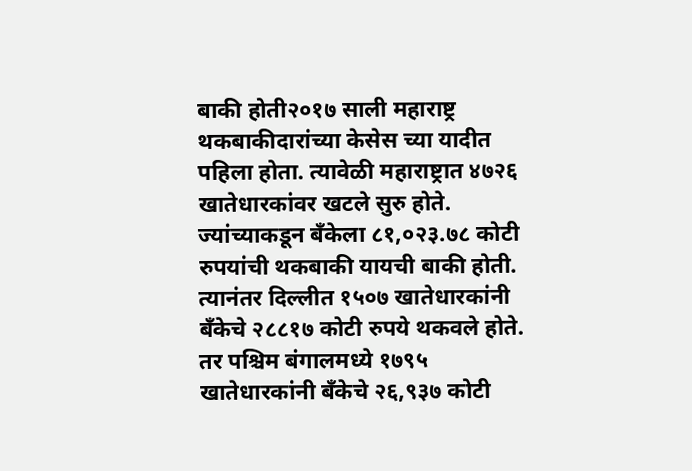बाकी होती२०१७ साली महाराष्ट्र थकबाकीदारांच्या केसेस च्या यादीत पहिला होता. त्यावेळी महाराष्ट्रात ४७२६ खातेधारकांवर खटले सुरु होते. ज्यांच्याकडून बँकेला ८१,०२३.७८ कोटी रुपयांची थकबाकी यायची बाकी होती. त्यानंतर दिल्लीत १५०७ खातेधारकांनी बँकेचे २८८१७ कोटी रुपये थकवले होते. तर पश्चिम बंगालमध्ये १७९५ खातेधारकांनी बँकेचे २६,९३७ कोटी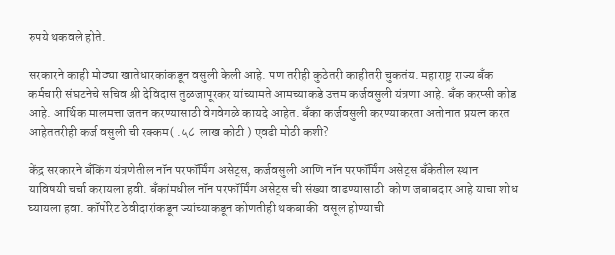रुपये थकवले होते.

सरकारने काही मोठ्या खातेधारकांकडून वसुली केली आहे. पण तरीही कुठेतरी काहीतरी चुकतंय. महाराष्ट्र राज्य बँक कर्मचारी संघटनेचे सचिव श्री देविदास तुळजापूरकर यांच्यामते आमच्याकडे उत्तम कर्जवसुली यंत्रणा आहे. बँक करप्सी कोड आहे. आर्थिक मालमत्ता जतन करण्यासाठी वेगवेगळे कायदे आहेत. बँका कर्जवसुली करण्याकरता अतोनात प्रयत्न करत आहेततरीही कर्ज वसुली ची रक्कम( .५८  लाख कोटी ) एवढी मोठी कशी?

केंद्र सरकारने बँकिंग यंत्रणेतील नॉन परफॉर्मिंग असेट्स, कर्जवसुली आणि नॉन परफॉर्मिंग असेट्स बँकेतील स्थान याविषयी चर्चा करायला हवी. बँकांमधील नॉन परफॉर्मिंग असेट्स ची संख्या वाढण्यासाठी  कोण जबाबदार आहे याचा शोध घ्यायला हवा. कॉर्पोरेट ठेवीदारांकडून ज्यांच्याकडून कोणतीही थकबाकी  वसूल होण्याची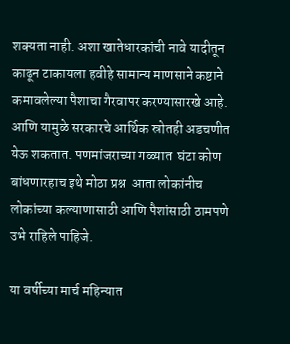शक्यता नाही. अशा खातेधारकांची नावे यादीतून काढून टाकायला हवीहे सामान्य माणसाने कष्टाने कमावलेल्या पैशाचा गैरवापर करण्यासारखे आहे. आणि यामुळे सरकारचे आर्थिक स्रोतही अडचणीत येऊ शकतात. पणमांजराच्या गळ्यात  घंटा कोण बांधणारहाच इथे मोठा प्रश्न  आता लोकांनीच लोकांच्या कल्याणासाठी आणि पैशांसाठी ठामपणे उभे राहिले पाहिजे.

या वर्षीच्या मार्च महिन्यात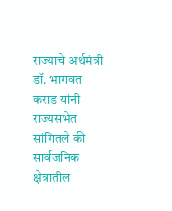राज्याचे अर्थमंत्री डॉ. भागवत कराड यांनी राज्यसभेत सांगितले की सार्वजनिक क्षेत्रातील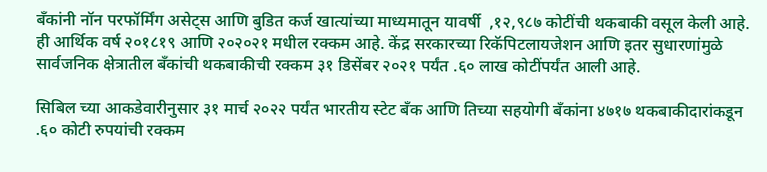बँकांनी नॉन परफॉर्मिंग असेट्स आणि बुडित कर्ज खात्यांच्या माध्यमातून यावर्षी  ,१२,९८७ कोटींची थकबाकी वसूल केली आहे. ही आर्थिक वर्ष २०१८१९ आणि २०२०२१ मधील रक्कम आहे. केंद्र सरकारच्या रिकॅपिटलायजेशन आणि इतर सुधारणांमुळे सार्वजनिक क्षेत्रातील बँकांची थकबाकीची रक्कम ३१ डिसेंबर २०२१ पर्यंत .६० लाख कोटींपर्यंत आली आहे.

सिबिल च्या आकडेवारीनुसार ३१ मार्च २०२२ पर्यंत भारतीय स्टेट बँक आणि तिच्या सहयोगी बँकांना ४७१७ थकबाकीदारांकडून .६० कोटी रुपयांची रक्कम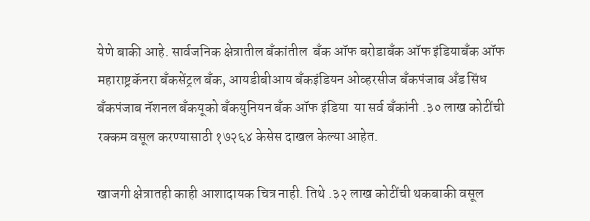येणे बाकी आहे. सार्वजनिक क्षेत्रातील बँकांतील  बँक ऑफ बरोडाबँक ऑफ इंडियाबँक ऑफ महाराष्ट्रकॅनरा बँकसेंट्रल बँक, आयडीबीआय बँकइंडियन ओव्हरसीज बँकपंजाब अँड सिंध बँकपंजाब नॅशनल बँकयूको बँकयुनियन बँक ऑफ इंडिया  या सर्व बँकांनी .३० लाख कोटींची रक्कम वसूल करण्यासाठी १७२६४ केसेस दाखल केल्या आहेत.

खाजगी क्षेत्रातही काही आशादायक चित्र नाही. तिथे .३२ लाख कोटींची थकबाकी वसूल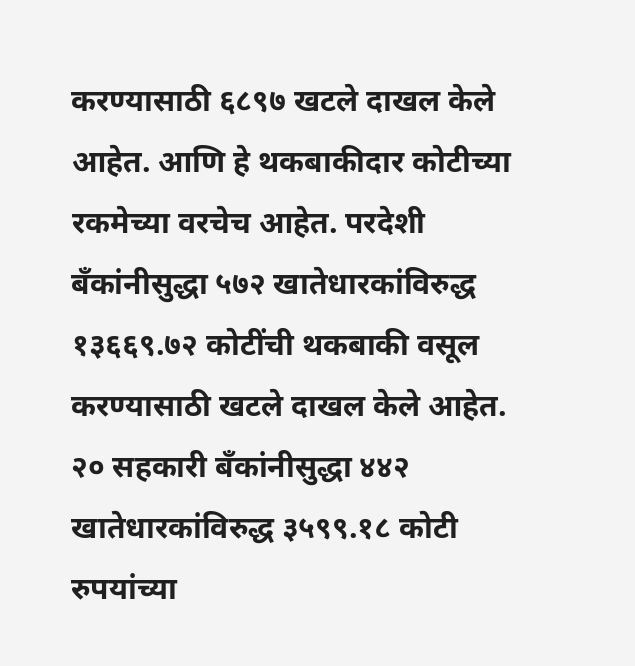करण्यासाठी ६८९७ खटले दाखल केले आहेत. आणि हे थकबाकीदार कोटीच्या रकमेच्या वरचेच आहेत. परदेशी बँकांनीसुद्धा ५७२ खातेधारकांविरुद्ध १३६६९.७२ कोटींची थकबाकी वसूल करण्यासाठी खटले दाखल केले आहेत. २० सहकारी बँकांनीसुद्धा ४४२ खातेधारकांविरुद्ध ३५९९.१८ कोटी रुपयांच्या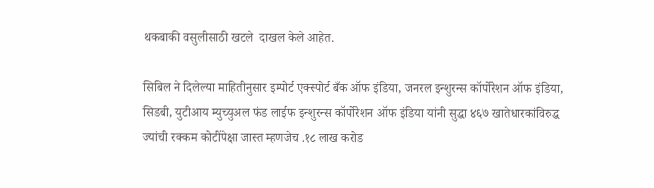थकबाकी वसुलीसाठी खटले  दाखल केले आहेत.

सिबिल ने दिलेल्या माहितीनुसार इम्पोर्ट एक्स्पोर्ट बँक ऑफ इंडिया, जनरल इन्शुरन्स कॉर्पोरेशन ऑफ इंडिया, सिडबी, युटीआय म्युच्युअल फंड लाईफ इन्शुरन्स कॉर्पोरेशन ऑफ इंडिया यांनी सुद्धा ४६७ खातेधारकांविरुद्ध ज्यांची रक्कम कोटींपेक्षा जास्त म्हणजेच .१८ लाख करोड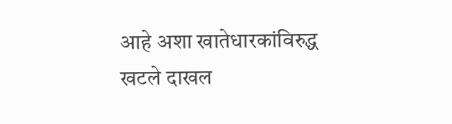आहे अशा खातेधारकांविरुद्ध खटले दाखल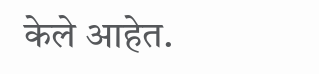केले आहेत.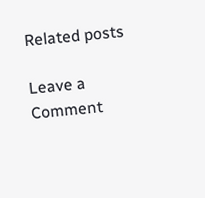Related posts

Leave a Comment